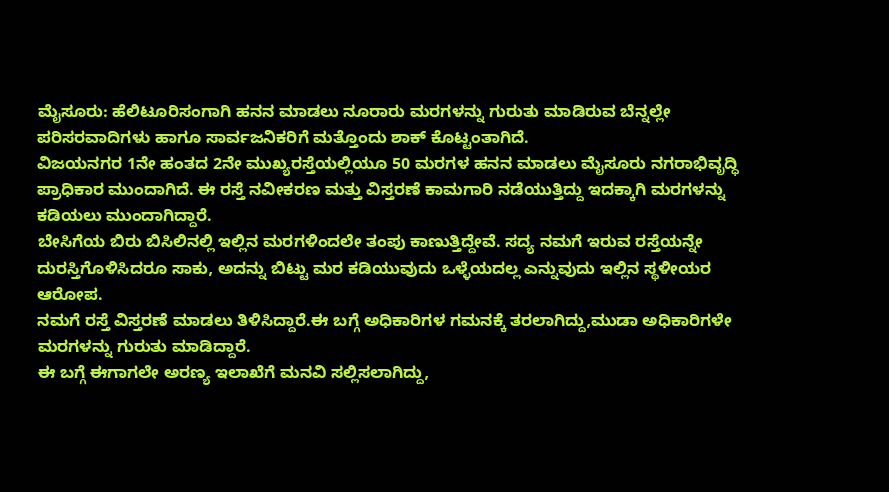ಮೈಸೂರು: ಹೆಲಿಟೂರಿಸಂಗಾಗಿ ಹನನ ಮಾಡಲು ನೂರಾರು ಮರಗಳನ್ನು ಗುರುತು ಮಾಡಿರುವ ಬೆನ್ನಲ್ಲೇ ಪರಿಸರವಾದಿಗಳು ಹಾಗೂ ಸಾರ್ವಜನಿಕರಿಗೆ ಮತ್ತೊಂದು ಶಾಕ್ ಕೊಟ್ಟಂತಾಗಿದೆ.
ವಿಜಯನಗರ 1ನೇ ಹಂತದ 2ನೇ ಮುಖ್ಯರಸ್ತೆಯಲ್ಲಿಯೂ 50 ಮರಗಳ ಹನನ ಮಾಡಲು ಮೈಸೂರು ನಗರಾಭಿವೃದ್ಧಿ ಪ್ರಾಧಿಕಾರ ಮುಂದಾಗಿದೆ. ಈ ರಸ್ತೆ ನವೀಕರಣ ಮತ್ತು ವಿಸ್ತರಣೆ ಕಾಮಗಾರಿ ನಡೆಯುತ್ತಿದ್ದು ಇದಕ್ಕಾಗಿ ಮರಗಳನ್ನು ಕಡಿಯಲು ಮುಂದಾಗಿದ್ದಾರೆ.
ಬೇಸಿಗೆಯ ಬಿರು ಬಿಸಿಲಿನಲ್ಲಿ ಇಲ್ಲಿನ ಮರಗಳಿಂದಲೇ ತಂಪು ಕಾಣುತ್ತಿದ್ದೇವೆ. ಸದ್ಯ ನಮಗೆ ಇರುವ ರಸ್ತೆಯನ್ನೇ ದುರಸ್ತಿಗೊಳಿಸಿದರೂ ಸಾಕು, ಅದನ್ನು ಬಿಟ್ಟು ಮರ ಕಡಿಯುವುದು ಒಳ್ಳೆಯದಲ್ಲ ಎನ್ನುವುದು ಇಲ್ಲಿನ ಸ್ಥಳೀಯರ ಆರೋಪ.
ನಮಗೆ ರಸ್ತೆ ವಿಸ್ತರಣೆ ಮಾಡಲು ತಿಳಿಸಿದ್ದಾರೆ.ಈ ಬಗ್ಗೆ ಅಧಿಕಾರಿಗಳ ಗಮನಕ್ಕೆ ತರಲಾಗಿದ್ದು,ಮುಡಾ ಅಧಿಕಾರಿಗಳೇ ಮರಗಳನ್ನು ಗುರುತು ಮಾಡಿದ್ದಾರೆ.
ಈ ಬಗ್ಗೆ ಈಗಾಗಲೇ ಅರಣ್ಯ ಇಲಾಖೆಗೆ ಮನವಿ ಸಲ್ಲಿಸಲಾಗಿದ್ದು,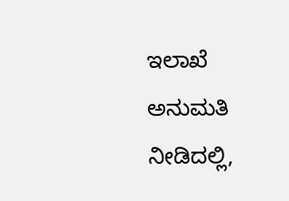ಇಲಾಖೆ ಅನುಮತಿ ನೀಡಿದಲ್ಲಿ,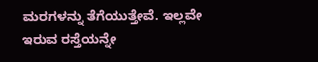ಮರಗಳನ್ನು ತೆಗೆಯುತ್ತೇವೆ. ಇಲ್ಲವೇ ಇರುವ ರಸ್ತೆಯನ್ನೇ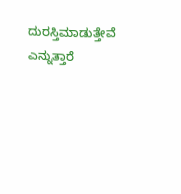ದುರಸ್ತಿಮಾಡುತ್ತೇವೆ ಎನ್ನುತ್ತಾರೆ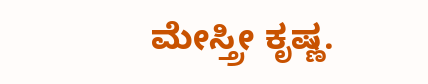ಮೇಸ್ತ್ರೀ ಕೃಷ್ಣ.